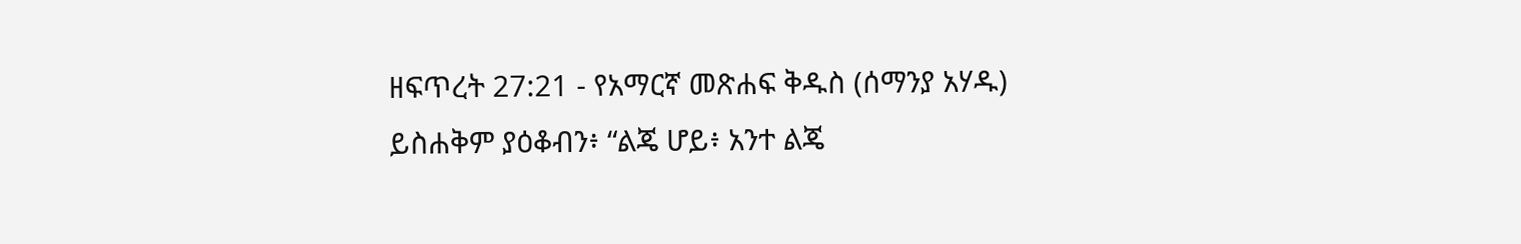ዘፍጥረት 27:21 - የአማርኛ መጽሐፍ ቅዱስ (ሰማንያ አሃዱ) ይስሐቅም ያዕቆብን፥ “ልጄ ሆይ፥ አንተ ልጄ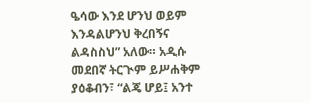ዔሳው እንደ ሆንህ ወይም እንዳልሆንህ ቅረበኝና ልዳስስህ” አለው። አዲሱ መደበኛ ትርጒም ይሥሐቅም ያዕቆብን፣ “ልጄ ሆይ፤ አንተ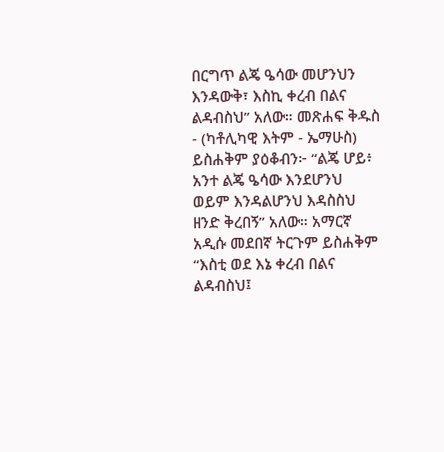በርግጥ ልጄ ዔሳው መሆንህን እንዳውቅ፣ እስኪ ቀረብ በልና ልዳብስህ” አለው። መጽሐፍ ቅዱስ - (ካቶሊካዊ እትም - ኤማሁስ) ይስሐቅም ያዕቆብን፦ “ልጄ ሆይ፥ አንተ ልጄ ዔሳው እንደሆንህ ወይም እንዳልሆንህ እዳስስህ ዘንድ ቅረበኝ” አለው። አማርኛ አዲሱ መደበኛ ትርጉም ይስሐቅም “እስቲ ወደ እኔ ቀረብ በልና ልዳብስህ፤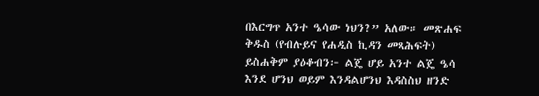በእርግጥ አንተ ዔሳው ነህን?” አለው። መጽሐፍ ቅዱስ (የብሉይና የሐዲስ ኪዳን መጻሕፍት) ይስሐቅም ያዕቆብን፦ ልጄ ሆይ አንተ ልጄ ዔሳ እንደ ሆንህ ወይም እንዳልሆንህ እዳስስህ ዘንድ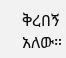ቅረበኝ አለው።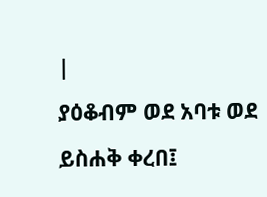|
ያዕቆብም ወደ አባቱ ወደ ይስሐቅ ቀረበ፤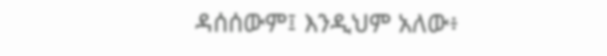ዳሰሰውም፤ እንዲህም አለው፥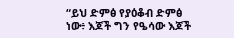“ይህ ድምፅ የያዕቆብ ድምፅ ነው፥ እጆች ግን የዔሳው እጆች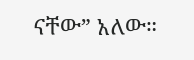ናቸው” አለው።